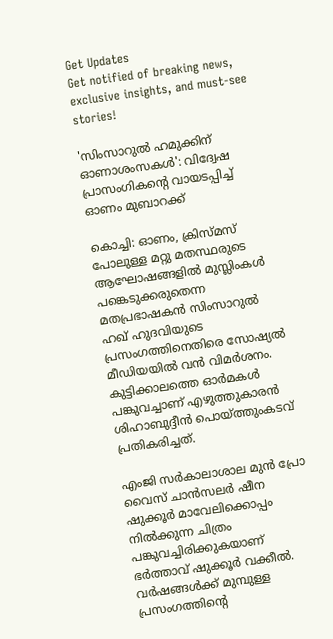Get Updates
Get notified of breaking news, exclusive insights, and must-see stories!

'സിംസാറുല്‍ ഹമുക്കിന് ഓണാശംസകള്‍': വിദ്വേഷ പ്രാസംഗികന്റെ വായടപ്പിച്ച് ഓണം മുബാറക്ക്

കൊച്ചി: ഓണം, ക്രിസ്മസ് പോലുള്ള മറ്റു മതസ്ഥരുടെ ആഘോഷങ്ങളില്‍ മുസ്ലിംകള്‍ പങ്കെടുക്കരുതെന്ന മതപ്രഭാഷകന്‍ സിംസാറുല്‍ ഹഖ് ഹുദവിയുടെ പ്രസംഗത്തിനെതിരെ സോഷ്യല്‍ മീഡിയയില്‍ വന്‍ വിമര്‍ശനം. കുട്ടിക്കാലത്തെ ഓര്‍മകള്‍ പങ്കുവച്ചാണ് എഴുത്തുകാരന്‍ ശിഹാബുദ്ദീന്‍ പൊയ്ത്തുംകടവ് പ്രതികരിച്ചത്.

എംജി സര്‍കാലാശാല മുന്‍ പ്രോ വൈസ് ചാന്‍സലര്‍ ഷീന ഷുക്കൂര്‍ മാവേലിക്കൊപ്പം നില്‍ക്കുന്ന ചിത്രം പങ്കുവച്ചിരിക്കുകയാണ് ഭര്‍ത്താവ് ഷുക്കൂര്‍ വക്കീല്‍. വര്‍ഷങ്ങള്‍ക്ക് മുമ്പുള്ള പ്രസംഗത്തിന്റെ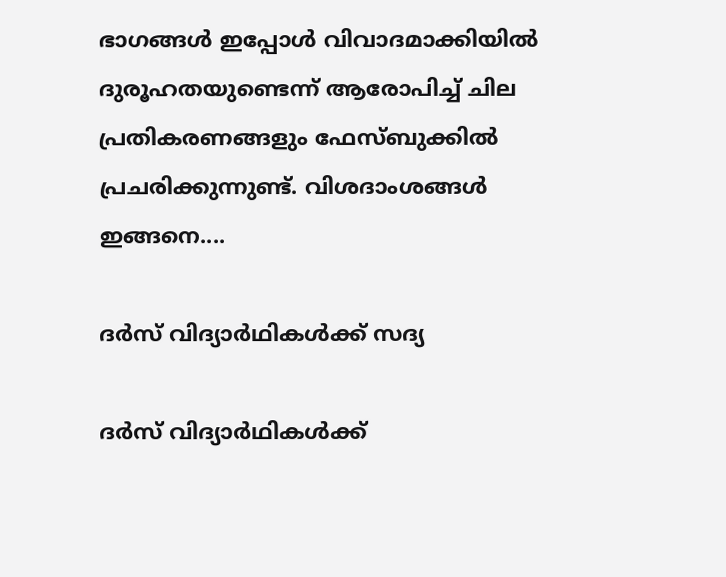ഭാഗങ്ങള്‍ ഇപ്പോള്‍ വിവാദമാക്കിയില്‍ ദുരൂഹതയുണ്ടെന്ന് ആരോപിച്ച് ചില പ്രതികരണങ്ങളും ഫേസ്ബുക്കില്‍ പ്രചരിക്കുന്നുണ്ട്. വിശദാംശങ്ങള്‍ ഇങ്ങനെ....

ദര്‍സ് വിദ്യാര്‍ഥികള്‍ക്ക് സദ്യ

ദര്‍സ് വിദ്യാര്‍ഥികള്‍ക്ക്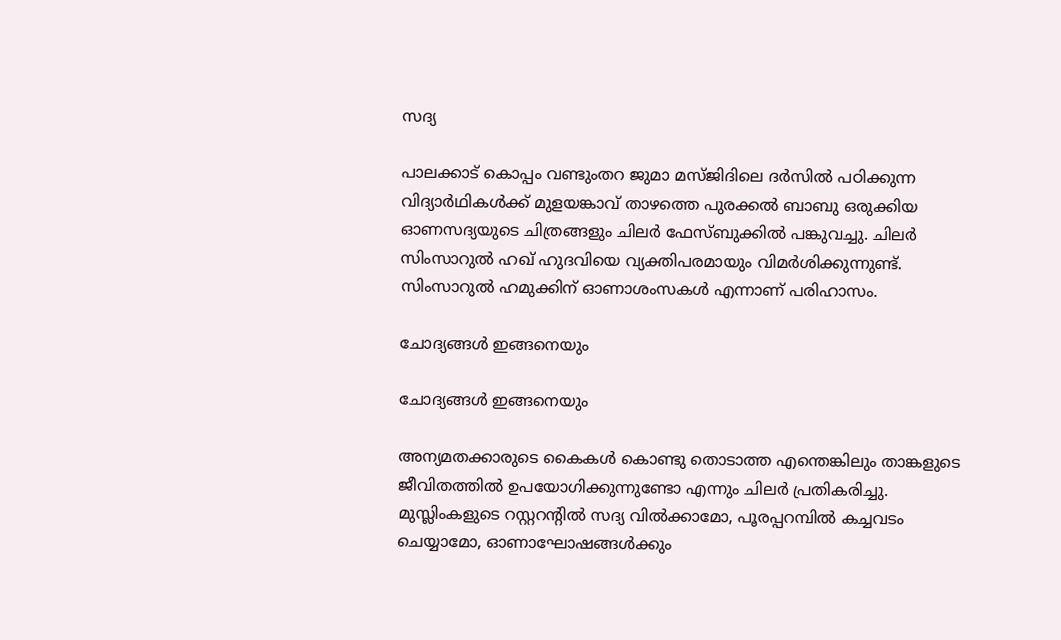സദ്യ

പാലക്കാട് കൊപ്പം വണ്ടുംതറ ജുമാ മസ്ജിദിലെ ദര്‍സില്‍ പഠിക്കുന്ന വിദ്യാര്‍ഥികള്‍ക്ക് മുളയങ്കാവ് താഴത്തെ പുരക്കല്‍ ബാബു ഒരുക്കിയ ഓണസദ്യയുടെ ചിത്രങ്ങളും ചിലര്‍ ഫേസ്ബുക്കില്‍ പങ്കുവച്ചു. ചിലര്‍ സിംസാറുല്‍ ഹഖ് ഹുദവിയെ വ്യക്തിപരമായും വിമര്‍ശിക്കുന്നുണ്ട്. സിംസാറുല്‍ ഹമുക്കിന് ഓണാശംസകള്‍ എന്നാണ് പരിഹാസം.

ചോദ്യങ്ങള്‍ ഇങ്ങനെയും

ചോദ്യങ്ങള്‍ ഇങ്ങനെയും

അന്യമതക്കാരുടെ കൈകള്‍ കൊണ്ടു തൊടാത്ത എന്തെങ്കിലും താങ്കളുടെ ജീവിതത്തില്‍ ഉപയോഗിക്കുന്നുണ്ടോ എന്നും ചിലര്‍ പ്രതികരിച്ചു. മുസ്ലിംകളുടെ റസ്റ്ററന്റില്‍ സദ്യ വില്‍ക്കാമോ, പൂരപ്പറമ്പില്‍ കച്ചവടം ചെയ്യാമോ, ഓണാഘോഷങ്ങള്‍ക്കും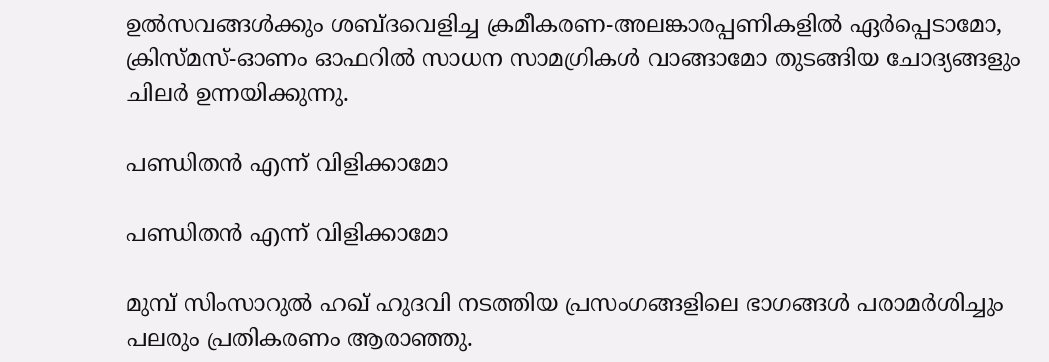ഉല്‍സവങ്ങള്‍ക്കും ശബ്ദവെളിച്ച ക്രമീകരണ-അലങ്കാരപ്പണികളില്‍ ഏര്‍പ്പെടാമോ, ക്രിസ്മസ്-ഓണം ഓഫറില്‍ സാധന സാമഗ്രികള്‍ വാങ്ങാമോ തുടങ്ങിയ ചോദ്യങ്ങളും ചിലര്‍ ഉന്നയിക്കുന്നു.

പണ്ഡിതന്‍ എന്ന് വിളിക്കാമോ

പണ്ഡിതന്‍ എന്ന് വിളിക്കാമോ

മുമ്പ് സിംസാറുല്‍ ഹഖ് ഹുദവി നടത്തിയ പ്രസംഗങ്ങളിലെ ഭാഗങ്ങള്‍ പരാമര്‍ശിച്ചും പലരും പ്രതികരണം ആരാഞ്ഞു.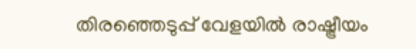തിരഞ്ഞെടുപ്പ് വേളയില്‍ രാഷ്ട്രീയം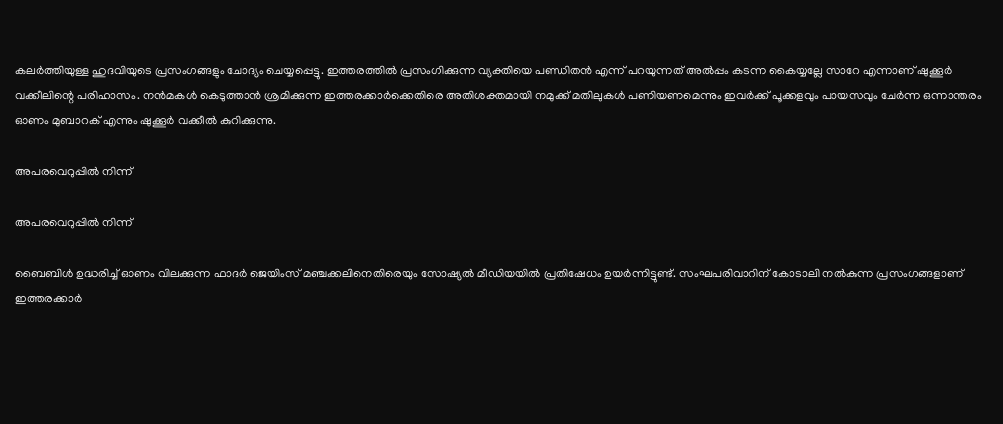കലര്‍ത്തിയുള്ള ഹുദവിയുടെ പ്രസംഗങ്ങളും ചോദ്യം ചെയ്യപ്പെട്ടു. ഇത്തരത്തില്‍ പ്രസംഗിക്കുന്ന വ്യക്തിയെ പണ്ഡിതന്‍ എന്ന് പറയുന്നത് അല്‍പ്പം കടന്ന കൈയ്യല്ലേ സാറേ എന്നാണ് ഷുക്കൂര്‍ വക്കീലിന്റെ പരിഹാസം. നന്‍മകള്‍ കെടുത്താന്‍ ശ്രമിക്കുന്ന ഇത്തരക്കാര്‍ക്കെതിരെ അതിശക്തമായി നമുക്ക് മതിലുകള്‍ പണിയണമെന്നും ഇവര്‍ക്ക് പൂക്കളവും പായസവും ചേര്‍ന്ന ഒന്നാന്തരം ഓണം മുബാറക് എന്നും ഷുക്കൂര്‍ വക്കീല്‍ കുറിക്കുന്നു.

അപരവെറുപ്പില്‍ നിന്ന്

അപരവെറുപ്പില്‍ നിന്ന്

ബൈബിള്‍ ഉദ്ധരിച്ച് ഓണം വിലക്കുന്ന ഫാദര്‍ ജെയിംസ് മഞ്ചക്കലിനെതിരെയും സോഷ്യല്‍ മീഡിയയില്‍ പ്രതിഷേധം ഉയര്‍ന്നിട്ടുണ്ട്. സംഘപരിവാറിന് കോടാലി നല്‍കുന്ന പ്രസംഗങ്ങളാണ് ഇത്തരക്കാര്‍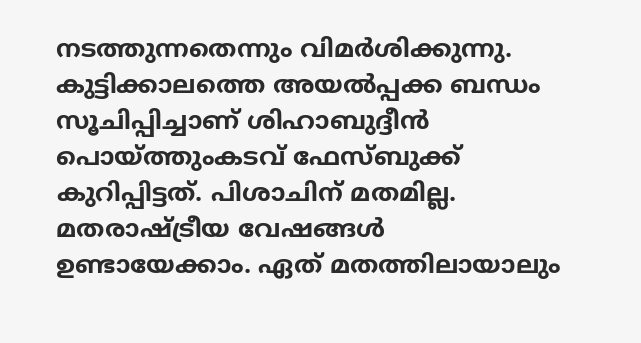നടത്തുന്നതെന്നും വിമര്‍ശിക്കുന്നു. കുട്ടിക്കാലത്തെ അയല്‍പ്പക്ക ബന്ധം സൂചിപ്പിച്ചാണ് ശിഹാബുദ്ദീന്‍ പൊയ്ത്തുംകടവ് ഫേസ്ബുക്ക് കുറിപ്പിട്ടത്. പിശാചിന് മതമില്ല. മതരാഷ്ട്രീയ വേഷങ്ങള്‍ ഉണ്ടായേക്കാം. ഏത് മതത്തിലായാലും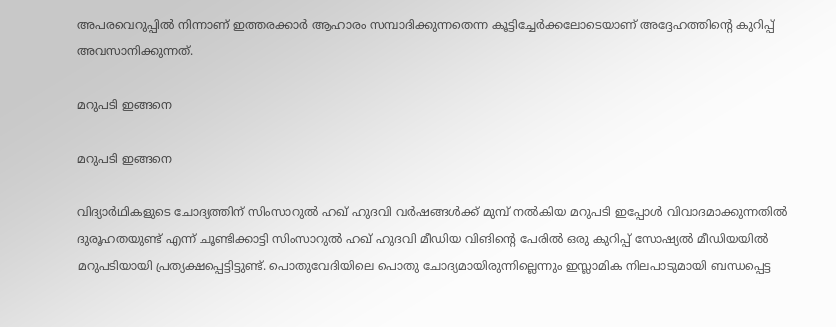അപരവെറുപ്പില്‍ നിന്നാണ് ഇത്തരക്കാര്‍ ആഹാരം സമ്പാദിക്കുന്നതെന്ന കൂട്ടിച്ചേര്‍ക്കലോടെയാണ് അദ്ദേഹത്തിന്റെ കുറിപ്പ് അവസാനിക്കുന്നത്.

മറുപടി ഇങ്ങനെ

മറുപടി ഇങ്ങനെ

വിദ്യാര്‍ഥികളുടെ ചോദ്യത്തിന് സിംസാറുല്‍ ഹഖ് ഹുദവി വര്‍ഷങ്ങള്‍ക്ക് മുമ്പ് നല്‍കിയ മറുപടി ഇപ്പോള്‍ വിവാദമാക്കുന്നതില്‍ ദുരൂഹതയുണ്ട് എന്ന് ചൂണ്ടിക്കാട്ടി സിംസാറുല്‍ ഹഖ് ഹുദവി മീഡിയ വിങിന്റെ പേരില്‍ ഒരു കുറിപ്പ് സോഷ്യല്‍ മീഡിയയില്‍ മറുപടിയായി പ്രത്യക്ഷപ്പെട്ടിട്ടുണ്ട്. പൊതുവേദിയിലെ പൊതു ചോദ്യമായിരുന്നില്ലെന്നും ഇസ്ലാമിക നിലപാടുമായി ബന്ധപ്പെട്ട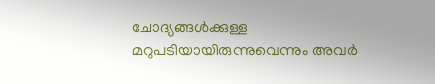ചോദ്യങ്ങള്‍ക്കുള്ള മറുപടിയായിരുന്നുവെന്നും അവര്‍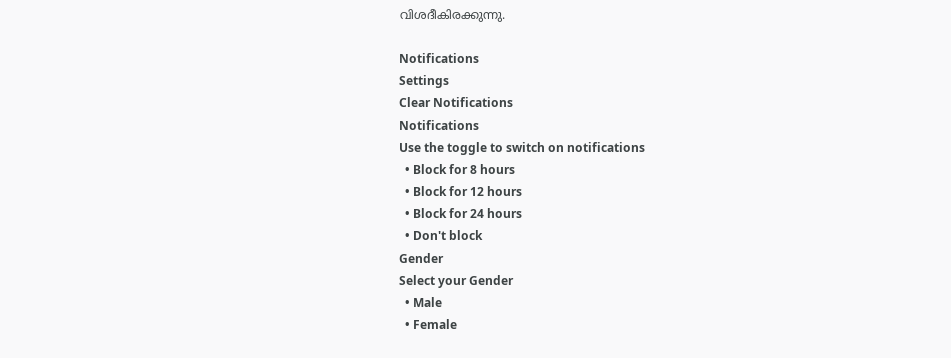വിശദീകിരക്കുന്നു.

Notifications
Settings
Clear Notifications
Notifications
Use the toggle to switch on notifications
  • Block for 8 hours
  • Block for 12 hours
  • Block for 24 hours
  • Don't block
Gender
Select your Gender
  • Male
  • Female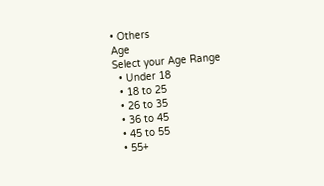• Others
Age
Select your Age Range
  • Under 18
  • 18 to 25
  • 26 to 35
  • 36 to 45
  • 45 to 55
  • 55+